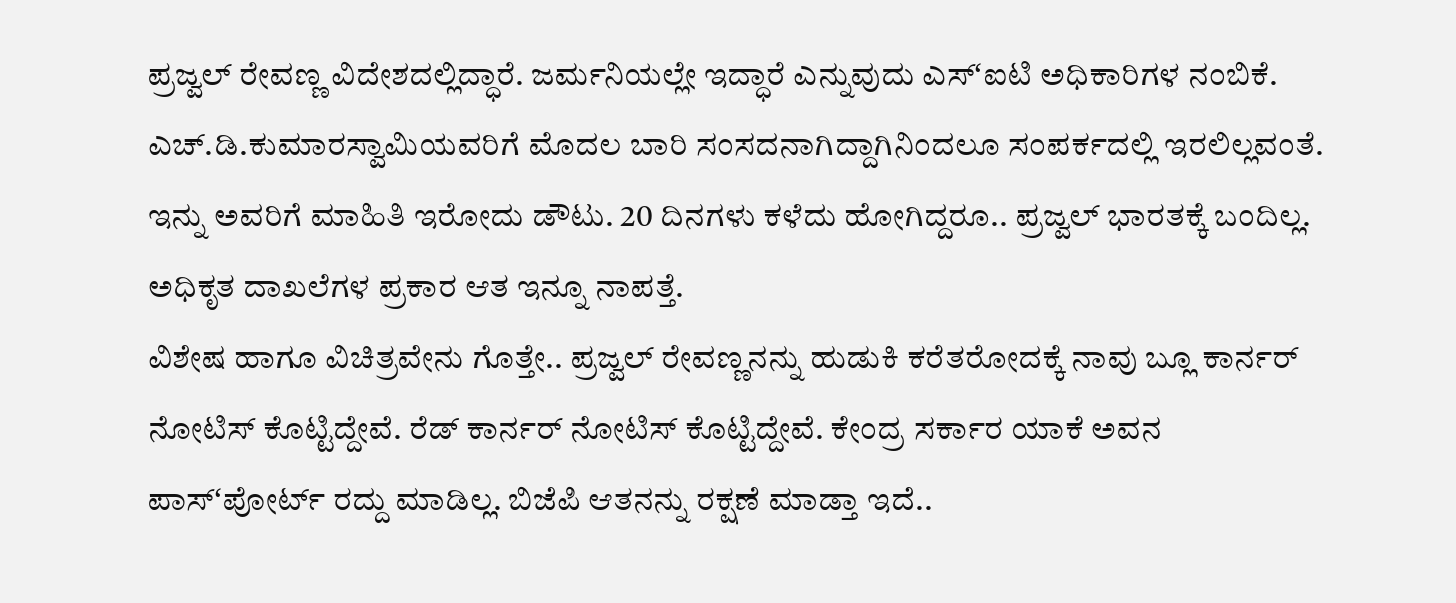ಪ್ರಜ್ವಲ್ ರೇವಣ್ಣ ವಿದೇಶದಲ್ಲಿದ್ಧಾರೆ. ಜರ್ಮನಿಯಲ್ಲೇ ಇದ್ಧಾರೆ ಎನ್ನುವುದು ಎಸ್ʻಐಟಿ ಅಧಿಕಾರಿಗಳ ನಂಬಿಕೆ. ಎಚ್.ಡಿ.ಕುಮಾರಸ್ವಾಮಿಯವರಿಗೆ ಮೊದಲ ಬಾರಿ ಸಂಸದನಾಗಿದ್ದಾಗಿನಿಂದಲೂ ಸಂಪರ್ಕದಲ್ಲಿ ಇರಲಿಲ್ಲವಂತೆ. ಇನ್ನು ಅವರಿಗೆ ಮಾಹಿತಿ ಇರೋದು ಡೌಟು. 20 ದಿನಗಳು ಕಳೆದು ಹೋಗಿದ್ದರೂ.. ಪ್ರಜ್ವಲ್ ಭಾರತಕ್ಕೆ ಬಂದಿಲ್ಲ. ಅಧಿಕೃತ ದಾಖಲೆಗಳ ಪ್ರಕಾರ ಆತ ಇನ್ನೂ ನಾಪತ್ತೆ.
ವಿಶೇಷ ಹಾಗೂ ವಿಚಿತ್ರವೇನು ಗೊತ್ತೇ.. ಪ್ರಜ್ವಲ್ ರೇವಣ್ಣನನ್ನು ಹುಡುಕಿ ಕರೆತರೋದಕ್ಕೆ ನಾವು ಬ್ಲೂ ಕಾರ್ನರ್ ನೋಟಿಸ್ ಕೊಟ್ಟಿದ್ದೇವೆ. ರೆಡ್ ಕಾರ್ನರ್ ನೋಟಿಸ್ ಕೊಟ್ಟಿದ್ದೇವೆ. ಕೇಂದ್ರ ಸರ್ಕಾರ ಯಾಕೆ ಅವನ ಪಾಸ್ʻಪೋರ್ಟ್ ರದ್ದು ಮಾಡಿಲ್ಲ. ಬಿಜೆಪಿ ಆತನನ್ನು ರಕ್ಷಣೆ ಮಾಡ್ತಾ ಇದೆ..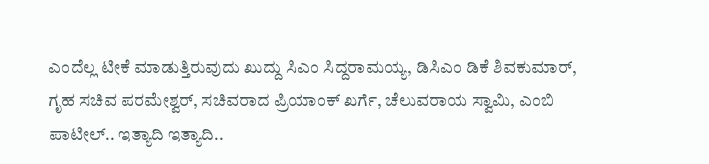ಎಂದೆಲ್ಲ ಟೀಕೆ ಮಾಡುತ್ತಿರುವುದು ಖುದ್ದು ಸಿಎಂ ಸಿದ್ದರಾಮಯ್ಯ, ಡಿಸಿಎಂ ಡಿಕೆ ಶಿವಕುಮಾರ್, ಗೃಹ ಸಚಿವ ಪರಮೇಶ್ವರ್, ಸಚಿವರಾದ ಪ್ರಿಯಾಂಕ್ ಖರ್ಗೆ, ಚೆಲುವರಾಯ ಸ್ವಾಮಿ, ಎಂಬಿ ಪಾಟೀಲ್.. ಇತ್ಯಾದಿ ಇತ್ಯಾದಿ..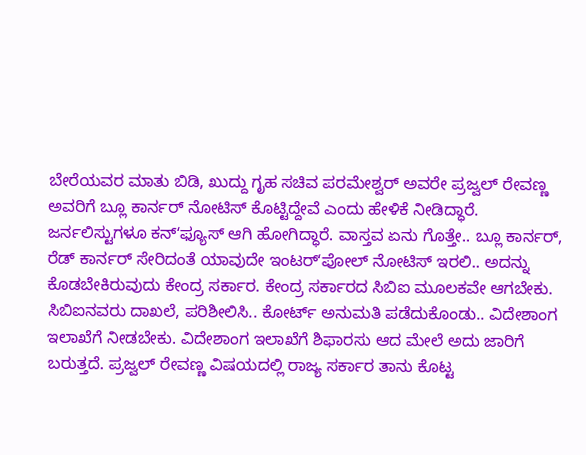ಬೇರೆಯವರ ಮಾತು ಬಿಡಿ, ಖುದ್ದು ಗೃಹ ಸಚಿವ ಪರಮೇಶ್ವರ್ ಅವರೇ ಪ್ರಜ್ವಲ್ ರೇವಣ್ಣ ಅವರಿಗೆ ಬ್ಲೂ ಕಾರ್ನರ್ ನೋಟಿಸ್ ಕೊಟ್ಟಿದ್ದೇವೆ ಎಂದು ಹೇಳಿಕೆ ನೀಡಿದ್ಧಾರೆ. ಜರ್ನಲಿಸ್ಟುಗಳೂ ಕನ್ʻಫ್ಯೂಸ್ ಆಗಿ ಹೋಗಿದ್ಧಾರೆ. ವಾಸ್ತವ ಏನು ಗೊತ್ತೇ.. ಬ್ಲೂ ಕಾರ್ನರ್, ರೆಡ್ ಕಾರ್ನರ್ ಸೇರಿದಂತೆ ಯಾವುದೇ ಇಂಟರ್ʻಪೋಲ್ ನೋಟಿಸ್ ಇರಲಿ.. ಅದನ್ನು ಕೊಡಬೇಕಿರುವುದು ಕೇಂದ್ರ ಸರ್ಕಾರ. ಕೇಂದ್ರ ಸರ್ಕಾರದ ಸಿಬಿಐ ಮೂಲಕವೇ ಆಗಬೇಕು. ಸಿಬಿಐನವರು ದಾಖಲೆ, ಪರಿಶೀಲಿಸಿ.. ಕೋರ್ಟ್ ಅನುಮತಿ ಪಡೆದುಕೊಂಡು.. ವಿದೇಶಾಂಗ ಇಲಾಖೆಗೆ ನೀಡಬೇಕು. ವಿದೇಶಾಂಗ ಇಲಾಖೆಗೆ ಶಿಫಾರಸು ಆದ ಮೇಲೆ ಅದು ಜಾರಿಗೆ ಬರುತ್ತದೆ. ಪ್ರಜ್ವಲ್ ರೇವಣ್ಣ ವಿಷಯದಲ್ಲಿ ರಾಜ್ಯ ಸರ್ಕಾರ ತಾನು ಕೊಟ್ಟ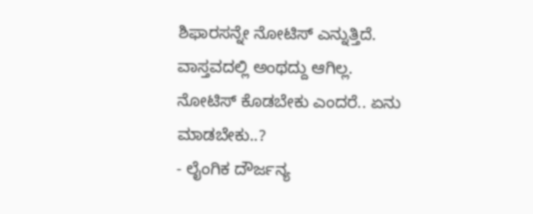ಶಿಫಾರಸನ್ನೇ ನೋಟಿಸ್ ಎನ್ನುತ್ತಿದೆ. ವಾಸ್ತವದಲ್ಲಿ ಅಂಥದ್ದು ಆಗಿಲ್ಲ.
ನೋಟಿಸ್ ಕೊಡಬೇಕು ಎಂದರೆ.. ಏನು ಮಾಡಬೇಕು..?
- ಲೈಂಗಿಕ ದೌರ್ಜನ್ಯ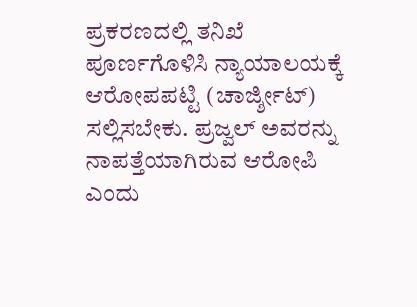ಪ್ರಕರಣದಲ್ಲಿ ತನಿಖೆ ಪೂರ್ಣಗೊಳಿಸಿ ನ್ಯಾಯಾಲಯಕ್ಕೆ ಆರೋಪಪಟ್ಟಿ (ಚಾರ್ಜ್ಶೀಟ್) ಸಲ್ಲಿಸಬೇಕು. ಪ್ರಜ್ವಲ್ ಅವರನ್ನು ನಾಪತ್ತೆಯಾಗಿರುವ ಆರೋಪಿ ಎಂದು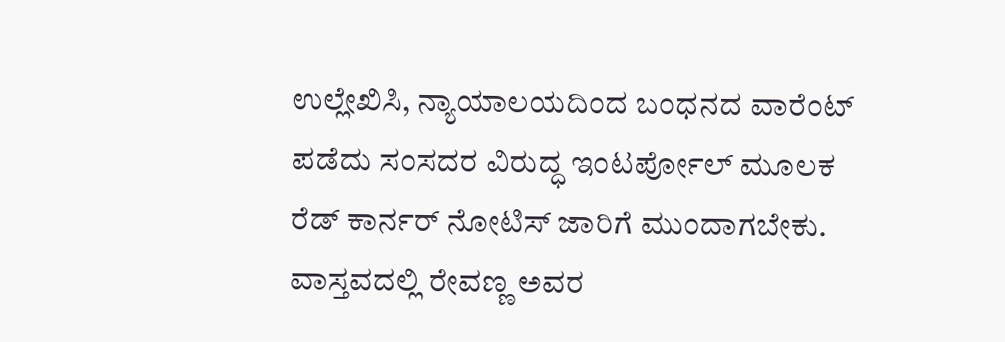ಉಲ್ಲೇಖಿಸಿ, ನ್ಯಾಯಾಲಯದಿಂದ ಬಂಧನದ ವಾರೆಂಟ್ ಪಡೆದು ಸಂಸದರ ವಿರುದ್ಧ ಇಂಟರ್ಪೋಲ್ ಮೂಲಕ ರೆಡ್ ಕಾರ್ನರ್ ನೋಟಿಸ್ ಜಾರಿಗೆ ಮುಂದಾಗಬೇಕು. ವಾಸ್ತವದಲ್ಲಿ ರೇವಣ್ಣ ಅವರ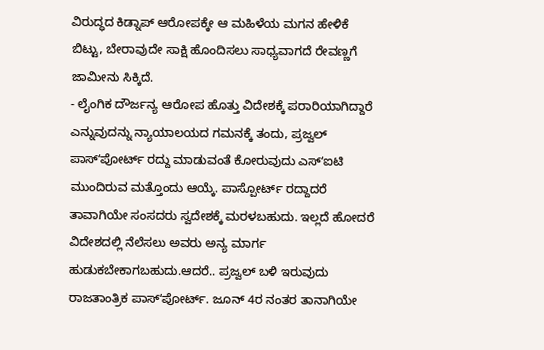ವಿರುದ್ಧದ ಕಿಡ್ನಾಪ್ ಆರೋಪಕ್ಕೇ ಆ ಮಹಿಳೆಯ ಮಗನ ಹೇಳಿಕೆ ಬಿಟ್ಟು, ಬೇರಾವುದೇ ಸಾಕ್ಷಿ ಹೊಂದಿಸಲು ಸಾಧ್ಯವಾಗದೆ ರೇವಣ್ಣಗೆ ಜಾಮೀನು ಸಿಕ್ಕಿದೆ.
- ಲೈಂಗಿಕ ದೌರ್ಜನ್ಯ ಆರೋಪ ಹೊತ್ತು ವಿದೇಶಕ್ಕೆ ಪರಾರಿಯಾಗಿದ್ದಾರೆ ಎನ್ನುವುದನ್ನು ನ್ಯಾಯಾಲಯದ ಗಮನಕ್ಕೆ ತಂದು, ಪ್ರಜ್ವಲ್ ಪಾಸ್ʻಪೋರ್ಟ್ ರದ್ದು ಮಾಡುವಂತೆ ಕೋರುವುದು ಎಸ್ʻಐಟಿ ಮುಂದಿರುವ ಮತ್ತೊಂದು ಆಯ್ಕೆ. ಪಾಸ್ಪೋರ್ಟ್ ರದ್ದಾದರೆ ತಾವಾಗಿಯೇ ಸಂಸದರು ಸ್ವದೇಶಕ್ಕೆ ಮರಳಬಹುದು. ಇಲ್ಲದೆ ಹೋದರೆ ವಿದೇಶದಲ್ಲಿ ನೆಲೆಸಲು ಅವರು ಅನ್ಯ ಮಾರ್ಗ ಹುಡುಕಬೇಕಾಗಬಹುದು.ಆದರೆ.. ಪ್ರಜ್ವಲ್ ಬಳಿ ಇರುವುದು ರಾಜತಾಂತ್ರಿಕ ಪಾಸ್ʻಪೋರ್ಟ್. ಜೂನ್ 4ರ ನಂತರ ತಾನಾಗಿಯೇ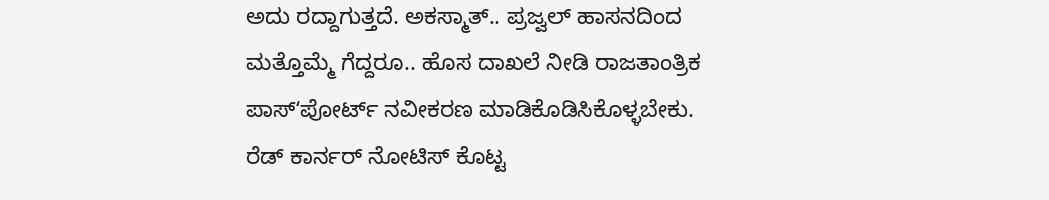ಅದು ರದ್ದಾಗುತ್ತದೆ. ಅಕಸ್ಮಾತ್.. ಪ್ರಜ್ವಲ್ ಹಾಸನದಿಂದ ಮತ್ತೊಮ್ಮೆ ಗೆದ್ದರೂ.. ಹೊಸ ದಾಖಲೆ ನೀಡಿ ರಾಜತಾಂತ್ರಿಕ ಪಾಸ್ʻಪೋರ್ಟ್ ನವೀಕರಣ ಮಾಡಿಕೊಡಿಸಿಕೊಳ್ಳಬೇಕು.
ರೆಡ್ ಕಾರ್ನರ್ ನೋಟಿಸ್ ಕೊಟ್ಟ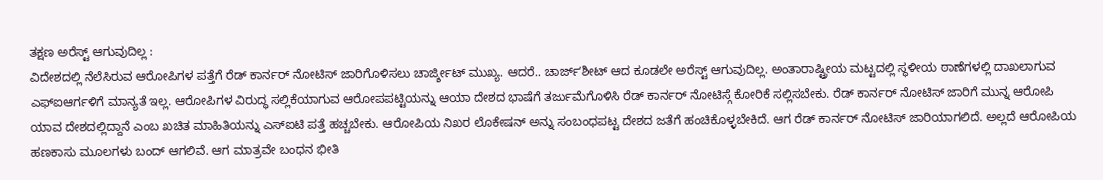ತಕ್ಷಣ ಅರೆಸ್ಟ್ ಆಗುವುದಿಲ್ಲ :
ವಿದೇಶದಲ್ಲಿ ನೆಲೆಸಿರುವ ಆರೋಪಿಗಳ ಪತ್ತೆಗೆ ರೆಡ್ ಕಾರ್ನರ್ ನೋಟಿಸ್ ಜಾರಿಗೊಳಿಸಲು ಚಾರ್ಜ್ಶೀಟ್ ಮುಖ್ಯ. ಆದರೆ.. ಚಾರ್ಜ್ʻಶೀಟ್ ಆದ ಕೂಡಲೇ ಅರೆಸ್ಟ್ ಆಗುವುದಿಲ್ಲ. ಅಂತಾರಾಷ್ಟ್ರೀಯ ಮಟ್ಟದಲ್ಲಿ ಸ್ಥಳೀಯ ಠಾಣೆಗಳಲ್ಲಿ ದಾಖಲಾಗುವ ಎಫ್ಐಆರ್ಗಳಿಗೆ ಮಾನ್ಯತೆ ಇಲ್ಲ. ಆರೋಪಿಗಳ ವಿರುದ್ಧ ಸಲ್ಲಿಕೆಯಾಗುವ ಆರೋಪಪಟ್ಟಿಯನ್ನು ಆಯಾ ದೇಶದ ಭಾಷೆಗೆ ತರ್ಜುಮೆಗೊಳಿಸಿ ರೆಡ್ ಕಾರ್ನರ್ ನೋಟಿಸ್ಗೆ ಕೋರಿಕೆ ಸಲ್ಲಿಸಬೇಕು. ರೆಡ್ ಕಾರ್ನರ್ ನೋಟಿಸ್ ಜಾರಿಗೆ ಮುನ್ನ ಆರೋಪಿ ಯಾವ ದೇಶದಲ್ಲಿದ್ದಾನೆ ಎಂಬ ಖಚಿತ ಮಾಹಿತಿಯನ್ನು ಎಸ್ಐಟಿ ಪತ್ತೆ ಹಚ್ಚಬೇಕು. ಆರೋಪಿಯ ನಿಖರ ಲೊಕೇಷನ್ ಅನ್ನು ಸಂಬಂಧಪಟ್ಟ ದೇಶದ ಜತೆಗೆ ಹಂಚಿಕೊಳ್ಳಬೇಕಿದೆ. ಆಗ ರೆಡ್ ಕಾರ್ನರ್ ನೋಟಿಸ್ ಜಾರಿಯಾಗಲಿದೆ. ಅಲ್ಲದೆ ಆರೋಪಿಯ ಹಣಕಾಸು ಮೂಲಗಳು ಬಂದ್ ಆಗಲಿವೆ. ಆಗ ಮಾತ್ರವೇ ಬಂಧನ ಭೀತಿ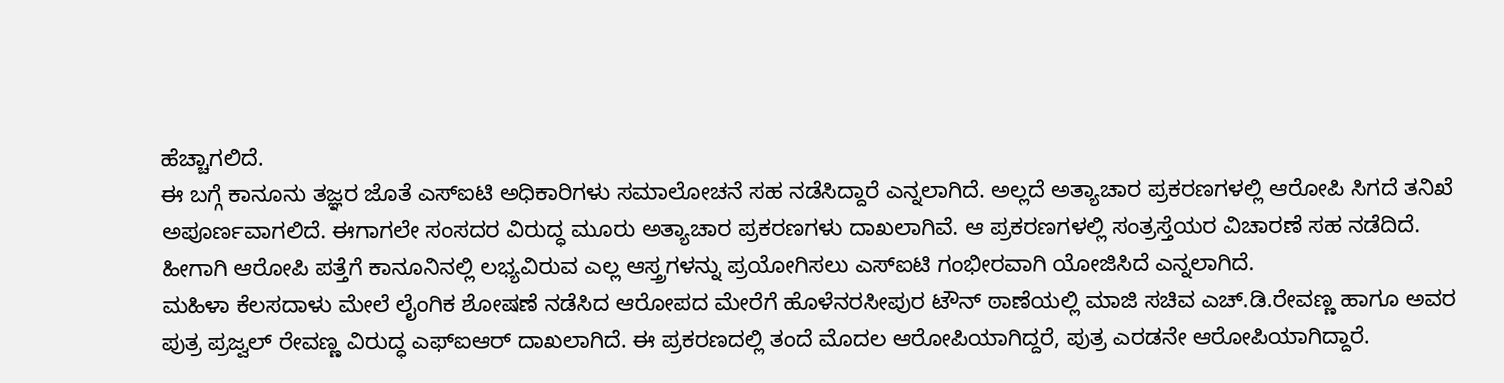ಹೆಚ್ಚಾಗಲಿದೆ.
ಈ ಬಗ್ಗೆ ಕಾನೂನು ತಜ್ಞರ ಜೊತೆ ಎಸ್ಐಟಿ ಅಧಿಕಾರಿಗಳು ಸಮಾಲೋಚನೆ ಸಹ ನಡೆಸಿದ್ದಾರೆ ಎನ್ನಲಾಗಿದೆ. ಅಲ್ಲದೆ ಅತ್ಯಾಚಾರ ಪ್ರಕರಣಗಳಲ್ಲಿ ಆರೋಪಿ ಸಿಗದೆ ತನಿಖೆ ಅಪೂರ್ಣವಾಗಲಿದೆ. ಈಗಾಗಲೇ ಸಂಸದರ ವಿರುದ್ಧ ಮೂರು ಅತ್ಯಾಚಾರ ಪ್ರಕರಣಗಳು ದಾಖಲಾಗಿವೆ. ಆ ಪ್ರಕರಣಗಳಲ್ಲಿ ಸಂತ್ರಸ್ತೆಯರ ವಿಚಾರಣೆ ಸಹ ನಡೆದಿದೆ. ಹೀಗಾಗಿ ಆರೋಪಿ ಪತ್ತೆಗೆ ಕಾನೂನಿನಲ್ಲಿ ಲಭ್ಯವಿರುವ ಎಲ್ಲ ಆಸ್ತ್ರಗಳನ್ನು ಪ್ರಯೋಗಿಸಲು ಎಸ್ಐಟಿ ಗಂಭೀರವಾಗಿ ಯೋಜಿಸಿದೆ ಎನ್ನಲಾಗಿದೆ.
ಮಹಿಳಾ ಕೆಲಸದಾಳು ಮೇಲೆ ಲೈಂಗಿಕ ಶೋಷಣೆ ನಡೆಸಿದ ಆರೋಪದ ಮೇರೆಗೆ ಹೊಳೆನರಸೀಪುರ ಟೌನ್ ಠಾಣೆಯಲ್ಲಿ ಮಾಜಿ ಸಚಿವ ಎಚ್.ಡಿ.ರೇವಣ್ಣ ಹಾಗೂ ಅವರ ಪುತ್ರ ಪ್ರಜ್ವಲ್ ರೇವಣ್ಣ ವಿರುದ್ಧ ಎಫ್ಐಆರ್ ದಾಖಲಾಗಿದೆ. ಈ ಪ್ರಕರಣದಲ್ಲಿ ತಂದೆ ಮೊದಲ ಆರೋಪಿಯಾಗಿದ್ದರೆ, ಪುತ್ರ ಎರಡನೇ ಆರೋಪಿಯಾಗಿದ್ದಾರೆ.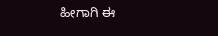ಹೀಗಾಗಿ ಈ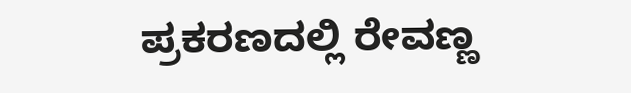ಪ್ರಕರಣದಲ್ಲಿ ರೇವಣ್ಣ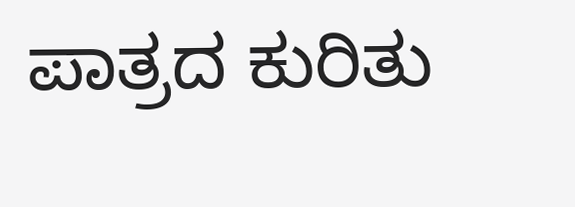ಪಾತ್ರದ ಕುರಿತು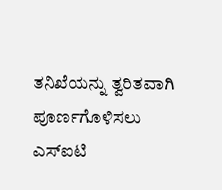ತನಿಖೆಯನ್ನು ತ್ವರಿತವಾಗಿ ಪೂರ್ಣಗೊಳಿಸಲು ಎಸ್ಐಟಿ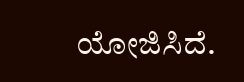ಯೋಜಿಸಿದೆ.